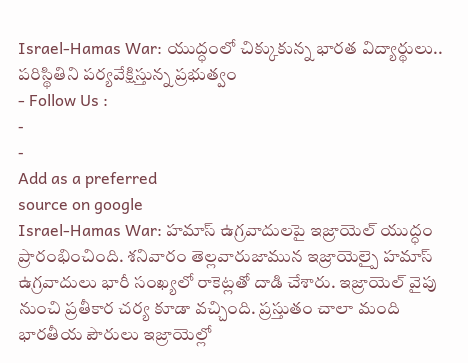Israel-Hamas War: యుద్ధంలో చిక్కుకున్న భారత విద్యార్థులు.. పరిస్థితిని పర్యవేక్షిస్తున్న ప్రభుత్వం
- Follow Us :
-
-
Add as a preferred
source on google
Israel-Hamas War: హమాస్ ఉగ్రవాదులపై ఇజ్రాయెల్ యుద్ధం ప్రారంభించింది. శనివారం తెల్లవారుజామున ఇజ్రాయెల్పై హమాస్ ఉగ్రవాదులు భారీ సంఖ్యలో రాకెట్లతో దాడి చేశారు. ఇజ్రాయెల్ వైపు నుంచి ప్రతీకార చర్య కూడా వచ్చింది. ప్రస్తుతం చాలా మంది భారతీయ పౌరులు ఇజ్రాయెల్లో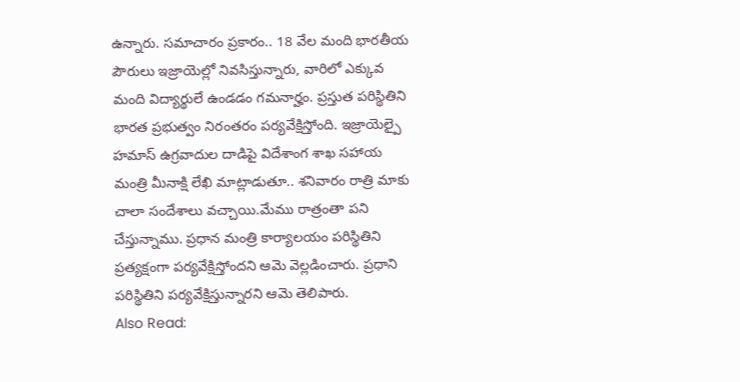ఉన్నారు. సమాచారం ప్రకారం.. 18 వేల మంది భారతీయ పౌరులు ఇజ్రాయెల్లో నివసిస్తున్నారు, వారిలో ఎక్కువ మంది విద్యార్థులే ఉండడం గమనార్హం. ప్రస్తుత పరిస్థితిని భారత ప్రభుత్వం నిరంతరం పర్యవేక్షిస్తోంది. ఇజ్రాయెల్పై హమాస్ ఉగ్రవాదుల దాడిపై విదేశాంగ శాఖ సహాయ మంత్రి మీనాక్షి లేఖి మాట్లాడుతూ.. శనివారం రాత్రి మాకు చాలా సందేశాలు వచ్చాయి.మేము రాత్రంతా పని చేస్తున్నాము. ప్రధాన మంత్రి కార్యాలయం పరిస్థితిని ప్రత్యక్షంగా పర్యవేక్షిస్తోందని ఆమె వెల్లడించారు. ప్రధాని పరిస్థితిని పర్యవేక్షిస్తున్నారని ఆమె తెలిపారు.
Also Read: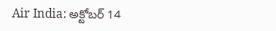Air India: అక్టోబర్ 14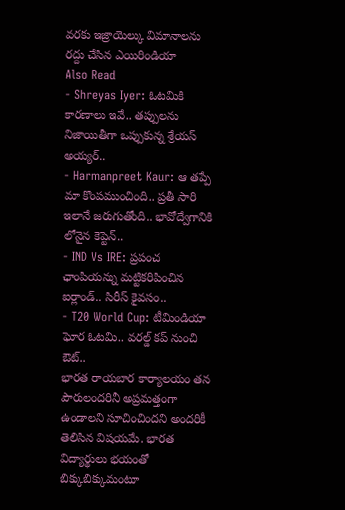వరకు ఇజ్రాయెల్కు విమానాలను రద్దు చేసిన ఎయిరిండియా
Also Read
- Shreyas Iyer: ఓటమికి కారణాలు ఇవే.. తప్పులను నిజాయితీగా ఒప్పుకున్న శ్రేయస్ అయ్యర్..
- Harmanpreet Kaur: ఆ తప్పే మా కొంపముంచింది.. ప్రతీ సారి ఇలానే జరుగుతోంది.. భావోద్వేగానికి లోనైన కెప్టెన్..
- IND Vs IRE: ప్రపంచ ఛాంపియన్ను మట్టికరిపించిన ఐర్లాండ్.. సిరీస్ కైవసం..
- T20 World Cup: టీమిండియా ఘోర ఓటమి.. వరల్డ్ కప్ నుంచి ఔట్..
భారత రాయబార కార్యాలయం తన పౌరులందరినీ అప్రమత్తంగా ఉండాలని సూచించిందని అందరికీ తెలిసిన విషయమే. భారత విద్యార్థులు భయంతో బిక్కుబిక్కుమంటూ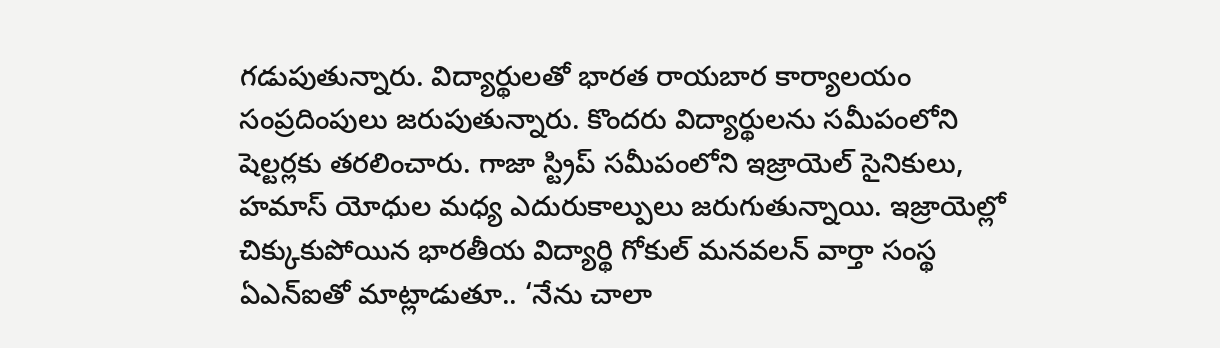గడుపుతున్నారు. విద్యార్థులతో భారత రాయబార కార్యాలయం సంప్రదింపులు జరుపుతున్నారు. కొందరు విద్యార్థులను సమీపంలోని షెల్టర్లకు తరలించారు. గాజా స్ట్రిప్ సమీపంలోని ఇజ్రాయెల్ సైనికులు, హమాస్ యోధుల మధ్య ఎదురుకాల్పులు జరుగుతున్నాయి. ఇజ్రాయెల్లో చిక్కుకుపోయిన భారతీయ విద్యార్థి గోకుల్ మనవలన్ వార్తా సంస్థ ఏఎన్ఐతో మాట్లాడుతూ.. ‘నేను చాలా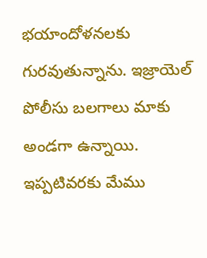భయాందోళనలకు గురవుతున్నాను. ఇజ్రాయెల్ పోలీసు బలగాలు మాకు అండగా ఉన్నాయి. ఇప్పటివరకు మేము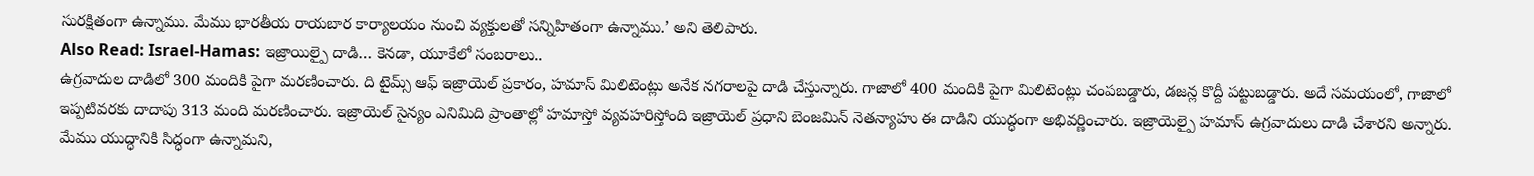సురక్షితంగా ఉన్నాము. మేము భారతీయ రాయబార కార్యాలయం నుంచి వ్యక్తులతో సన్నిహితంగా ఉన్నాము.’ అని తెలిపారు.
Also Read: Israel-Hamas: ఇజ్రాయిల్పై దాడి… కెనడా, యూకేలో సంబరాలు..
ఉగ్రవాదుల దాడిలో 300 మందికి పైగా మరణించారు. ది టైమ్స్ ఆఫ్ ఇజ్రాయెల్ ప్రకారం, హమాస్ మిలిటెంట్లు అనేక నగరాలపై దాడి చేస్తున్నారు. గాజాలో 400 మందికి పైగా మిలిటెంట్లు చంపబడ్డారు, డజన్ల కొద్దీ పట్టుబడ్డారు. అదే సమయంలో, గాజాలో ఇప్పటివరకు దాదాపు 313 మంది మరణించారు. ఇజ్రాయెల్ సైన్యం ఎనిమిది ప్రాంతాల్లో హమాస్తో వ్యవహరిస్తోంది ఇజ్రాయెల్ ప్రధాని బెంజమిన్ నెతన్యాహు ఈ దాడిని యుద్ధంగా అభివర్ణించారు. ఇజ్రాయెల్పై హమాస్ ఉగ్రవాదులు దాడి చేశారని అన్నారు. మేము యుద్ధానికి సిద్ధంగా ఉన్నామని,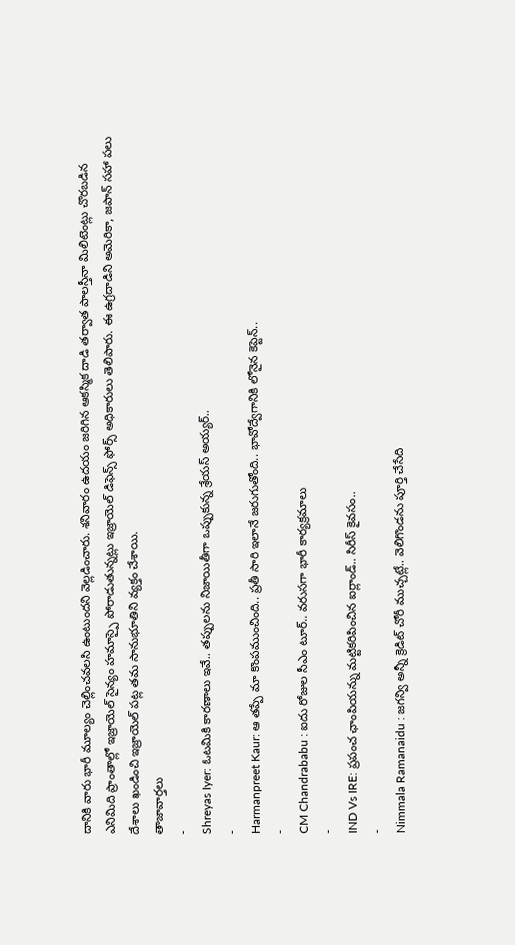దానికి వారు భారీ మూల్యం చెల్లించవలసి ఉంటుందని వెల్లడించారు. శనివారం ఉదయం జరిగిన ఆకస్మిక దాడి తర్వాత పాలస్తీనా మిలిటెంట్లు చొరబడిన ఎనిమిది ప్రాంతాల్లో ఇజ్రాయెల్ సైన్యం హమాస్పై పోరాడుతున్నట్లు ఇజ్రాయెల్ డిఫెన్స్ ఫోర్స్ అధికారులు తెలిపారు. ఈ ఉగ్రదాడిని అమెరికా, జపాన్ సహా పలు దేశాలు ఖండించి ఇజ్రాయెల్ పట్ల తమ సానుభూతిని వ్యక్తం చేశాయి.
తాజావార్తలు
-
Shreyas Iyer: ఓటమికి కారణాలు ఇవే.. తప్పులను నిజాయితీగా ఒప్పుకున్న శ్రేయస్ అయ్యర్..
-
Harmanpreet Kaur: ఆ తప్పే మా కొంపముంచింది.. ప్రతీ సారి ఇలానే జరుగుతోంది.. భావోద్వేగానికి లోనైన కెప్టెన్..
-
CM Chandrababu : ఐదు రోజుల సీఎం టూర్.. వరుసగా భారీ కార్యక్రమాలు
-
IND Vs IRE: ప్రపంచ ఛాంపియన్ను మట్టికరిపించిన ఐర్లాండ్.. సిరీస్ కైవసం..
-
Nimmala Ramanaidu : జగన్వి అన్నీ క్రెడిట్ చోరీ ముచ్చట్లే.. వెలిగొండను పూర్తి చేసేది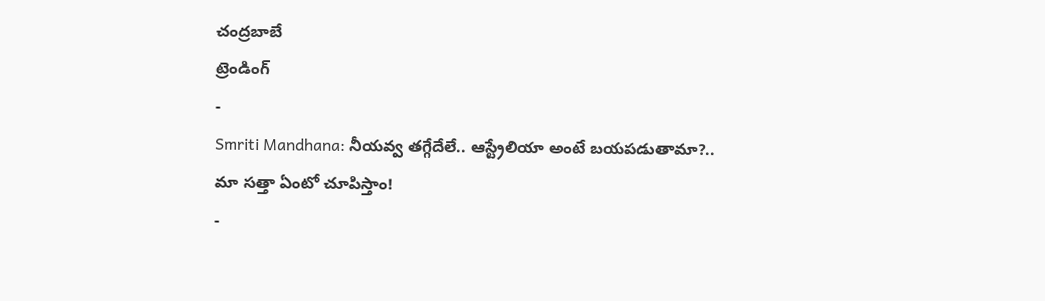చంద్రబాబే
ట్రెండింగ్
-
Smriti Mandhana: నీయవ్వ తగ్గేదేలే.. ఆస్ట్రేలియా అంటే బయపడుతామా?.. మా సత్తా ఏంటో చూపిస్తాం!
-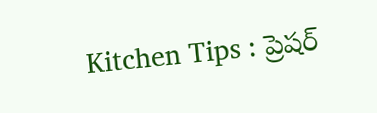Kitchen Tips : ప్రెషర్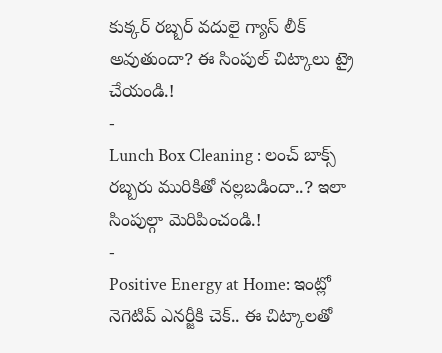కుక్కర్ రబ్బర్ వదులై గ్యాస్ లీక్ అవుతుందా? ఈ సింపుల్ చిట్కాలు ట్రై చేయండి.!
-
Lunch Box Cleaning : లంచ్ బాక్స్ రబ్బరు మురికితో నల్లబడిందా..? ఇలా సింపుల్గా మెరిపించండి.!
-
Positive Energy at Home: ఇంట్లో నెగెటివ్ ఎనర్జీకి చెక్.. ఈ చిట్కాలతో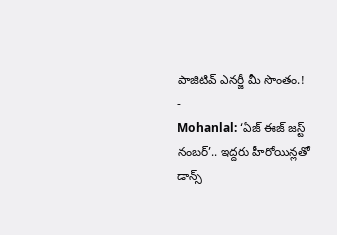పాజిటివ్ ఎనర్జీ మీ సొంతం.!
-
Mohanlal: ‘ఏజ్ ఈజ్ జస్ట్ నంబర్’.. ఇద్దరు హీరోయిన్లతో డాన్స్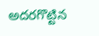అదరగొట్టిన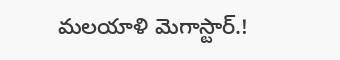మలయాళి మెగాస్టార్.!